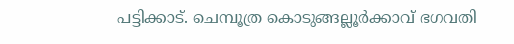പട്ടിക്കാട്. ചെമ്പൂത്ര കൊടുങ്ങല്ലൂർക്കാവ് ഭഗവതി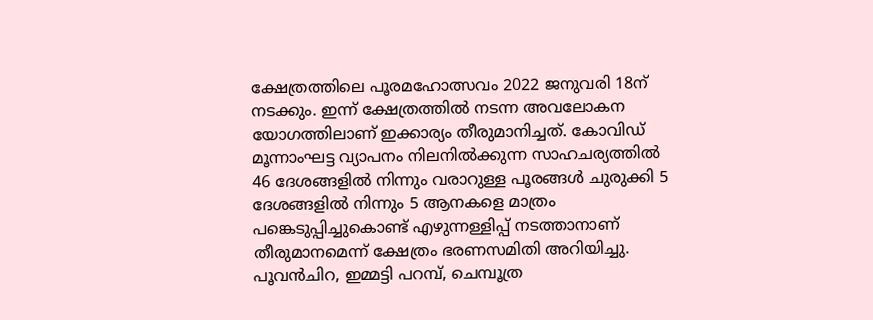ക്ഷേത്രത്തിലെ പൂരമഹോത്സവം 2022 ജനുവരി 18ന് നടക്കും. ഇന്ന് ക്ഷേത്രത്തിൽ നടന്ന അവലോകന യോഗത്തിലാണ് ഇക്കാര്യം തീരുമാനിച്ചത്. കോവിഡ് മൂന്നാംഘട്ട വ്യാപനം നിലനിൽക്കുന്ന സാഹചര്യത്തിൽ 46 ദേശങ്ങളിൽ നിന്നും വരാറുള്ള പൂരങ്ങൾ ചുരുക്കി 5 ദേശങ്ങളിൽ നിന്നും 5 ആനകളെ മാത്രം പങ്കെടുപ്പിച്ചുകൊണ്ട് എഴുന്നള്ളിപ്പ് നടത്താനാണ് തീരുമാനമെന്ന് ക്ഷേത്രം ഭരണസമിതി അറിയിച്ചു. പൂവൻചിറ, ഇമ്മട്ടി പറമ്പ്, ചെമ്പൂത്ര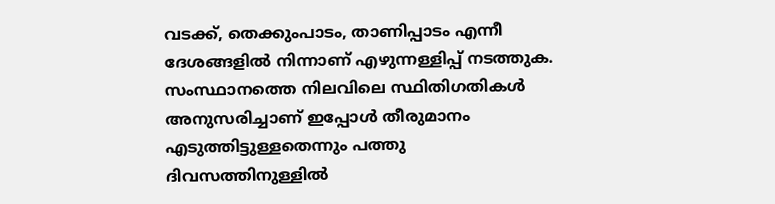വടക്ക്, തെക്കുംപാടം, താണിപ്പാടം എന്നീ ദേശങ്ങളിൽ നിന്നാണ് എഴുന്നള്ളിപ്പ് നടത്തുക. സംസ്ഥാനത്തെ നിലവിലെ സ്ഥിതിഗതികൾ അനുസരിച്ചാണ് ഇപ്പോൾ തീരുമാനം എടുത്തിട്ടുള്ളതെന്നും പത്തു
ദിവസത്തിനുള്ളിൽ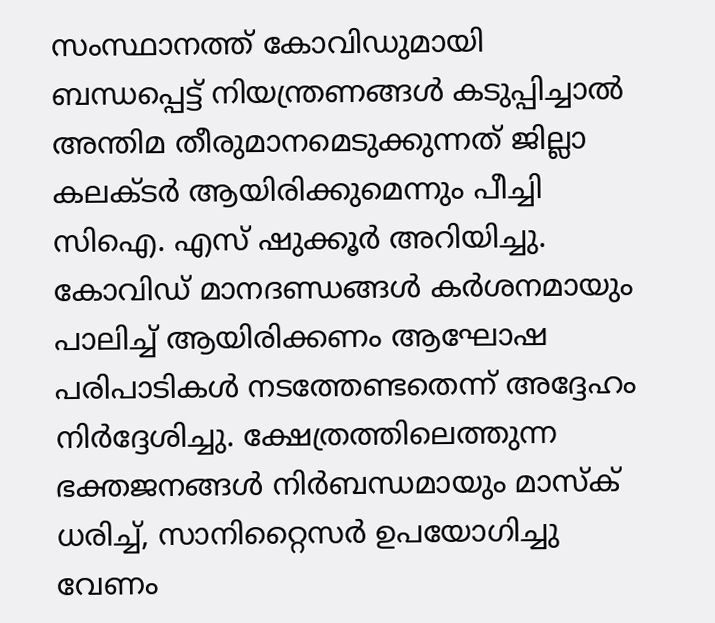സംസ്ഥാനത്ത് കോവിഡുമായി ബന്ധപ്പെട്ട് നിയന്ത്രണങ്ങൾ കടുപ്പിച്ചാൽ അന്തിമ തീരുമാനമെടുക്കുന്നത് ജില്ലാ കലക്ടർ ആയിരിക്കുമെന്നും പീച്ചി സിഐ. എസ് ഷുക്കൂർ അറിയിച്ചു. കോവിഡ് മാനദണ്ഡങ്ങൾ കർശനമായും പാലിച്ച് ആയിരിക്കണം ആഘോഷ പരിപാടികൾ നടത്തേണ്ടതെന്ന് അദ്ദേഹം നിർദ്ദേശിച്ചു. ക്ഷേത്രത്തിലെത്തുന്ന ഭക്തജനങ്ങൾ നിർബന്ധമായും മാസ്ക് ധരിച്ച്, സാനിറ്റൈസർ ഉപയോഗിച്ചു വേണം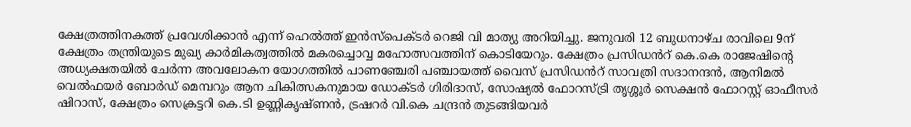ക്ഷേത്രത്തിനകത്ത് പ്രവേശിക്കാൻ എന്ന് ഹെൽത്ത് ഇൻസ്പെക്ടർ റെജി വി മാത്യു അറിയിച്ചു. ജനുവരി 12 ബുധനാഴ്ച രാവിലെ 9ന് ക്ഷേത്രം തന്ത്രിയുടെ മുഖ്യ കാർമികത്വത്തിൽ മകരച്ചൊവ്വ മഹോത്സവത്തിന് കൊടിയേറും. ക്ഷേത്രം പ്രസിഡൻറ് കെ.കെ രാജേഷിന്റെ അധ്യക്ഷതയിൽ ചേർന്ന അവലോകന യോഗത്തിൽ പാണഞ്ചേരി പഞ്ചായത്ത് വൈസ് പ്രസിഡൻറ് സാവത്രി സദാനന്ദൻ, ആനിമൽ വെൽഫയർ ബോർഡ് മെമ്പറും ആന ചികിത്സകനുമായ ഡോക്ടർ ഗിരിദാസ്, സോഷ്യൽ ഫോറസ്ട്രി തൃശ്ശൂർ സെക്ഷൻ ഫോറസ്റ്റ് ഓഫീസർ ഷിറാസ്, ക്ഷേത്രം സെക്രട്ടറി കെ.ടി ഉണ്ണികൃഷ്ണൻ, ട്രഷറർ വി.കെ ചന്ദ്രൻ തുടങ്ങിയവർ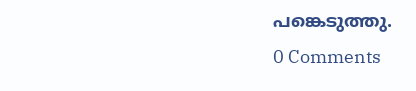പങ്കെടുത്തു.
0 Comments